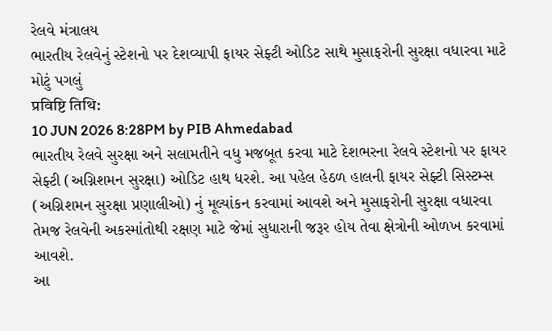રેલવે મંત્રાલય
ભારતીય રેલવેનું સ્ટેશનો પર દેશવ્યાપી ફાયર સેફ્ટી ઓડિટ સાથે મુસાફરોની સુરક્ષા વધારવા માટે મોટું પગલું
प्रविष्टि तिथि:
10 JUN 2026 8:28PM by PIB Ahmedabad
ભારતીય રેલવે સુરક્ષા અને સલામતીને વધુ મજબૂત કરવા માટે દેશભરના રેલવે સ્ટેશનો પર ફાયર સેફ્ટી (અગ્નિશમન સુરક્ષા) ઓડિટ હાથ ધરશે. આ પહેલ હેઠળ હાલની ફાયર સેફ્ટી સિસ્ટમ્સ (અગ્નિશમન સુરક્ષા પ્રણાલીઓ) નું મૂલ્યાંકન કરવામાં આવશે અને મુસાફરોની સુરક્ષા વધારવા તેમજ રેલવેની અકસ્માંતોથી રક્ષણ માટે જેમાં સુધારાની જરૂર હોય તેવા ક્ષેત્રોની ઓળખ કરવામાં આવશે.
આ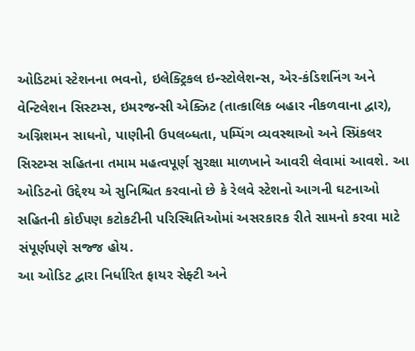ઓડિટમાં સ્ટેશનના ભવનો, ઇલેક્ટ્રિકલ ઇન્સ્ટોલેશન્સ, એર-કંડિશનિંગ અને વેન્ટિલેશન સિસ્ટમ્સ, ઇમરજન્સી એક્ઝિટ (તાત્કાલિક બહાર નીકળવાના દ્વાર), અગ્નિશમન સાધનો, પાણીની ઉપલબ્ધતા, પમ્પિંગ વ્યવસ્થાઓ અને સ્પ્રિંકલર સિસ્ટમ્સ સહિતના તમામ મહત્વપૂર્ણ સુરક્ષા માળખાને આવરી લેવામાં આવશે. આ ઓડિટનો ઉદ્દેશ્ય એ સુનિશ્ચિત કરવાનો છે કે રેલવે સ્ટેશનો આગની ઘટનાઓ સહિતની કોઈપણ કટોકટીની પરિસ્થિતિઓમાં અસરકારક રીતે સામનો કરવા માટે સંપૂર્ણપણે સજ્જ હોય.
આ ઓડિટ દ્વારા નિર્ધારિત ફાયર સેફ્ટી અને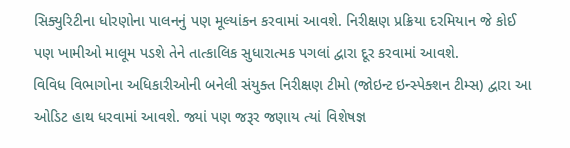સિક્યુરિટીના ધોરણોના પાલનનું પણ મૂલ્યાંકન કરવામાં આવશે. નિરીક્ષણ પ્રક્રિયા દરમિયાન જે કોઈ પણ ખામીઓ માલૂમ પડશે તેને તાત્કાલિક સુધારાત્મક પગલાં દ્વારા દૂર કરવામાં આવશે.
વિવિધ વિભાગોના અધિકારીઓની બનેલી સંયુક્ત નિરીક્ષણ ટીમો (જોઇન્ટ ઇન્સ્પેક્શન ટીમ્સ) દ્વારા આ ઓડિટ હાથ ધરવામાં આવશે. જ્યાં પણ જરૂર જણાય ત્યાં વિશેષજ્ઞ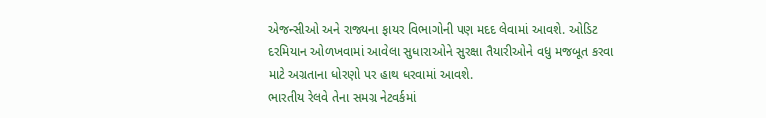એજન્સીઓ અને રાજ્યના ફાયર વિભાગોની પણ મદદ લેવામાં આવશે. ઓડિટ દરમિયાન ઓળખવામાં આવેલા સુધારાઓને સુરક્ષા તૈયારીઓને વધુ મજબૂત કરવા માટે અગ્રતાના ધોરણો પર હાથ ધરવામાં આવશે.
ભારતીય રેલવે તેના સમગ્ર નેટવર્કમાં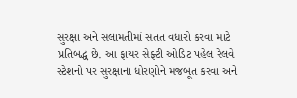સુરક્ષા અને સલામતીમાં સતત વધારો કરવા માટે પ્રતિબદ્ધ છે. આ ફાયર સેફ્ટી ઓડિટ પહેલ રેલવે સ્ટેશનો પર સુરક્ષાના ધોરણોને મજબૂત કરવા અને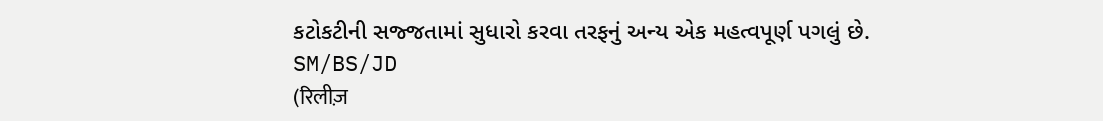કટોકટીની સજ્જતામાં સુધારો કરવા તરફનું અન્ય એક મહત્વપૂર્ણ પગલું છે.
SM/BS/JD
(रिलीज़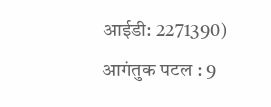आईडी: 2271390)
आगंतुक पटल : 9